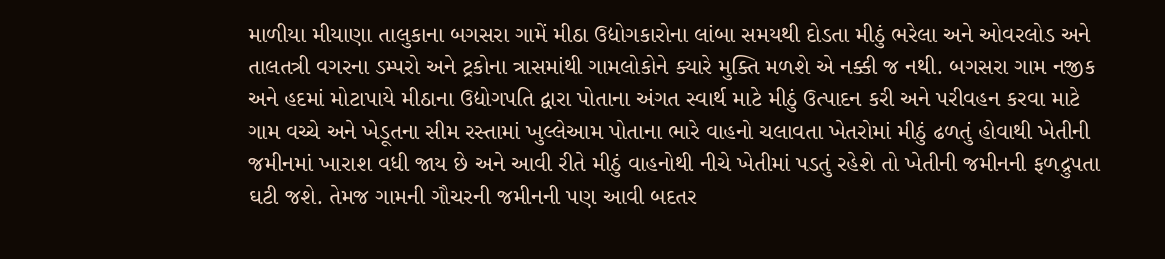માળીયા મીયાણા તાલુકાના બગસરા ગામેં મીઠા ઉદ્યોગકારોના લાંબા સમયથી દોડતા મીઠું ભરેલા અને ઓવરલોડ અને તાલતત્રી વગરના ડમ્પરો અને ટ્રકોના ત્રાસમાંથી ગામલોકોને ક્યારે મુક્તિ મળશે એ નક્કી જ નથી. બગસરા ગામ નજીક અને હદમાં મોટાપાયે મીઠાના ઉદ્યોગપતિ દ્વારા પોતાના અંગત સ્વાર્થ માટે મીઠું ઉત્પાદન કરી અને પરીવહન કરવા માટે ગામ વચ્ચે અને ખેડૂતના સીમ રસ્તામાં ખુલ્લેઆમ પોતાના ભારે વાહનો ચલાવતા ખેતરોમાં મીઠું ઢળતું હોવાથી ખેતીની જમીનમાં ખારાશ વધી જાય છે અને આવી રીતે મીઠું વાહનોથી નીચે ખેતીમાં પડતું રહેશે તો ખેતીની જમીનની ફળદ્રુપતા ઘટી જશે. તેમજ ગામની ગૌચરની જમીનની પણ આવી બદતર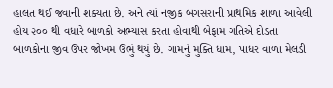હાલત થઈ જવાની શક્યતા છે. અને ત્યાં નજીક બગસરાની પ્રાથમિક શાળા આવેલી હોય ૨૦૦ થી વધારે બાળકો અભ્યાસ કરતા હોવાથી બેફામ ગતિએ દોડતા બાળકોના જીવ ઉપર જોખમ ઉભું થયું છે. ગામનું મુક્તિ ધામ, પાધર વાળા મેલડી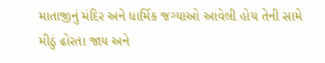માતાજીનું મંદિર અને ધાર્મિક જગ્યાઓ આવેલી હોય તેની સામે મીઠું ઢોરતા જાય અને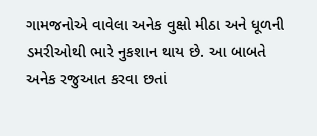ગામજનોએ વાવેલા અનેક વુક્ષો મીઠા અને ધૂળની ડમરીઓથી ભારે નુકશાન થાય છે. આ બાબતે અનેક રજુઆત કરવા છતાં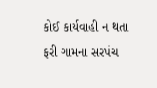કોઈ કાર્યવાહી ન થતા ફરી ગામના સરપંચ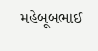મહેબૂબભાઈ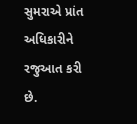સુમરાએ પ્રાંત અધિકારીને રજુઆત કરી છે.